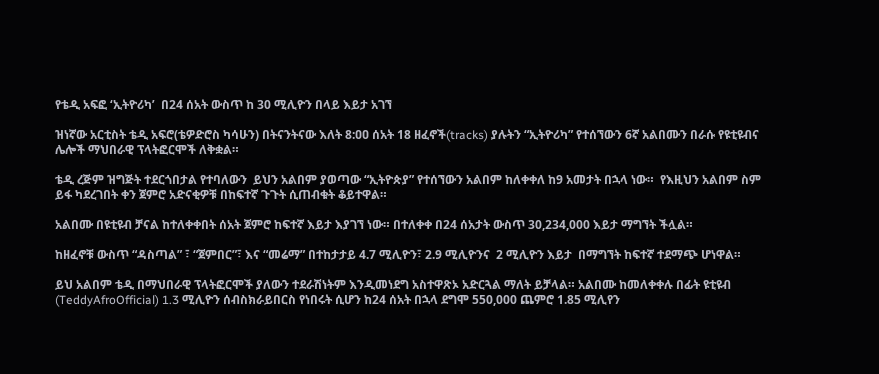የቴዲ አፍፎ ‘ኢትዮሪካ’  በ24 ሰአት ውስጥ ከ 30 ሚሊዮን በላይ እይታ አገኘ

ዝነኛው አርቲስት ቴዲ አፍሮ(ቴዎድሮስ ካሳሁን) በትናንትናው እለት 8:ዐዐ ሰአት 18 ዘፈኖች(tracks) ያሉትን “ኢትዮሪካ” የተሰኘውን 6ኛ አልበሙን በራሱ የዩቲዩብና ሌሎች ማህበራዊ ፕላትፎርሞች ለቅቋል።

ቴዲ ረጅም ዝግጅት ተደርጎበታል የተባለውን  ይህን አልበም ያወጣው “ኢትዮጵያ” የተሰኘውን አልበም ከለቀቀለ ከ9 አመታት በኋላ ነው።  የእዚህን አልበም ስም ይፋ ካደረገበት ቀን ጀምሮ አድናቂዎቹ በከፍተኛ ጉጉት ሲጠብቁት ቆይተዋል።

አልበሙ በዩቲዩብ ቻናል ከተለቀቀበት ሰአት ጀምሮ ከፍተኛ እይታ እያገኘ ነው። በተለቀቀ በ24 ሰአታት ውስጥ 30,234,000 እይታ ማግኘት ችሏል።

ከዘፈኖቹ ውስጥ “ዳስጣል” ፣ “ጀምበር”፣ እና “መሬማ” በተከታታይ 4.7 ሚሊዮን፣ 2.9 ሚሊዮንና  2 ሚሊዮን እይታ  በማግኘት ከፍተኛ ተደማጭ ሆነዋል።

ይህ አልበም ቴዲ በማህበራዊ ፕላትፎርሞች ያለውን ተደራሽነትም እንዲመነደግ አስተዋጽኦ አድርጓል ማለት ይቻላል። አልበሙ ከመለቀቀሉ በፊት ዩቲዩብ (TeddyAfroOfficial) 1.3 ሚሊዮን ሰብስክራይበርስ የነበሩት ሲሆን ከ24 ሰአት በኋላ ደግሞ 550,000 ጨምሮ 1.85 ሚሊየን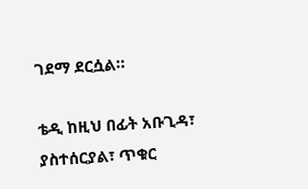ገደማ ደርሷል።

ቴዲ ከዚህ በፊት አቡጊዳ፣ ያስተሰርያል፣ ጥቁር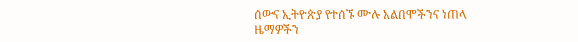ሰውና ኢትዮጵያ የተሰኙ ሙሉ አልበሞችንና ነጠላ ዜማዎችን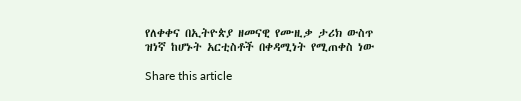የለቀቀና በኢትዮጵያ ዘመናዊ የሙዚቃ ታሪክ ውስጥ ዝነኛ ከሆኑት አርቲስቶች በቀዳሚነት የሚጠቀስ ነው

Share this article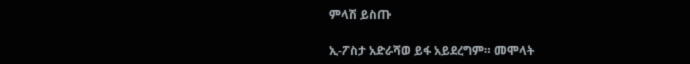ምላሽ ይስጡ

ኢ-ፖስታ አድራሻወ ይፋ አይደረግም። መሞላት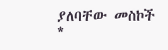ያለባቸው መስኮች *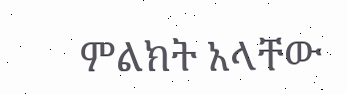ምልክት አላቸው